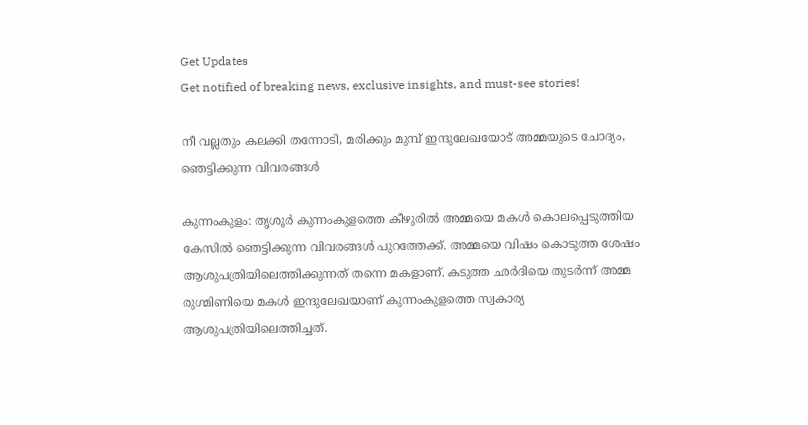Get Updates
Get notified of breaking news, exclusive insights, and must-see stories!

നീ വല്ലതും കലക്കി തന്നോടി, മരിക്കും മുമ്പ് ഇന്ദുലേഖയോട് അമ്മയുടെ ചോദ്യം, ഞെട്ടിക്കുന്ന വിവരങ്ങള്‍

കുന്നംകുളം: തൃശൂര്‍ കുന്നംകുളത്തെ കീഴുരില്‍ അമ്മയെ മകള്‍ കൊലപ്പെടുത്തിയ കേസില്‍ ഞെട്ടിക്കുന്ന വിവരങ്ങള്‍ പുറത്തേക്ക്. അമ്മയെ വിഷം കൊടുത്ത ശേഷം ആശുപത്രിയിലെത്തിക്കുന്നത് തന്നെ മകളാണ്. കടുത്ത ഛര്‍ദിയെ തുടര്‍ന്ന് അമ്മ രുഗ്മിണിയെ മകള്‍ ഇന്ദുലേഖയാണ് കുന്നംകുളത്തെ സ്വകാര്യ ആശുപത്രിയിലെത്തിച്ചത്.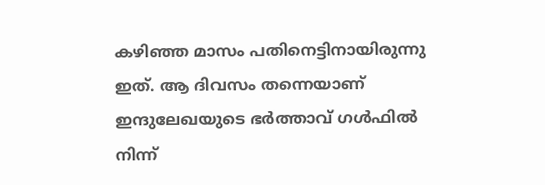കഴിഞ്ഞ മാസം പതിനെട്ടിനായിരുന്നു ഇത്. ആ ദിവസം തന്നെയാണ് ഇന്ദുലേഖയുടെ ഭര്‍ത്താവ് ഗള്‍ഫില്‍ നിന്ന്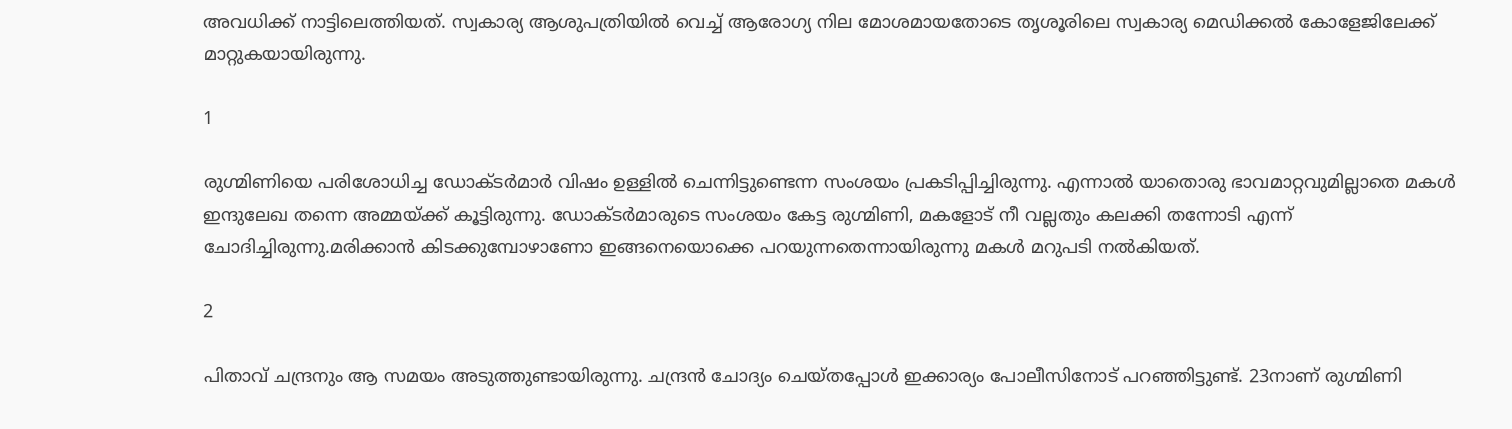അവധിക്ക് നാട്ടിലെത്തിയത്. സ്വകാര്യ ആശുപത്രിയില്‍ വെച്ച് ആരോഗ്യ നില മോശമായതോടെ തൃശൂരിലെ സ്വകാര്യ മെഡിക്കല്‍ കോളേജിലേക്ക് മാറ്റുകയായിരുന്നു.

1

രുഗ്മിണിയെ പരിശോധിച്ച ഡോക്ടര്‍മാര്‍ വിഷം ഉള്ളില്‍ ചെന്നിട്ടുണ്ടെന്ന സംശയം പ്രകടിപ്പിച്ചിരുന്നു. എന്നാല്‍ യാതൊരു ഭാവമാറ്റവുമില്ലാതെ മകള്‍ ഇന്ദുലേഖ തന്നെ അമ്മയ്ക്ക് കൂട്ടിരുന്നു. ഡോക്ടര്‍മാരുടെ സംശയം കേട്ട രുഗ്മിണി, മകളോട് നീ വല്ലതും കലക്കി തന്നോടി എന്ന് ചോദിച്ചിരുന്നു.മരിക്കാന്‍ കിടക്കുമ്പോഴാണോ ഇങ്ങനെയൊക്കെ പറയുന്നതെന്നായിരുന്നു മകള്‍ മറുപടി നല്‍കിയത്.

2

പിതാവ് ചന്ദ്രനും ആ സമയം അടുത്തുണ്ടായിരുന്നു. ചന്ദ്രന്‍ ചോദ്യം ചെയ്തപ്പോള്‍ ഇക്കാര്യം പോലീസിനോട് പറഞ്ഞിട്ടുണ്ട്. 23നാണ് രുഗ്മിണി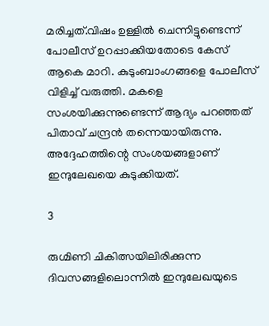മരിച്ചത്.വിഷം ഉള്ളില്‍ ചെന്നിട്ടുണ്ടെന്ന് പോലീസ് ഉറപ്പാക്കിയതോടെ കേസ് ആകെ മാറി. കുടുംബാംഗങ്ങളെ പോലീസ് വിളിച്ച് വരുത്തി. മകളെ സംശയിക്കുന്നുണ്ടെന്ന് ആദ്യം പറഞ്ഞത് പിതാവ് ചന്ദ്രന്‍ തന്നെയായിരുന്നു. അദ്ദേഹത്തിന്റെ സംശയങ്ങളാണ് ഇന്ദുലേഖയെ കുടുക്കിയത്.

3

രുഗ്മിണി ചികിത്സയിലിരിക്കുന്ന ദിവസങ്ങളിലൊന്നില്‍ ഇന്ദുലേഖയുടെ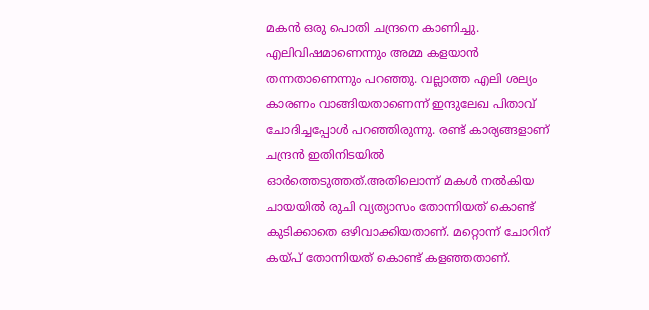മകന്‍ ഒരു പൊതി ചന്ദ്രനെ കാണിച്ചു. എലിവിഷമാണെന്നും അമ്മ കളയാന്‍ തന്നതാണെന്നും പറഞ്ഞു. വല്ലാത്ത എലി ശല്യം കാരണം വാങ്ങിയതാണെന്ന് ഇന്ദുലേഖ പിതാവ് ചോദിച്ചപ്പോള്‍ പറഞ്ഞിരുന്നു. രണ്ട് കാര്യങ്ങളാണ് ചന്ദ്രന്‍ ഇതിനിടയില്‍ ഓര്‍ത്തെടുത്തത്.അതിലൊന്ന് മകള്‍ നല്‍കിയ ചായയില്‍ രുചി വ്യത്യാസം തോന്നിയത് കൊണ്ട് കുടിക്കാതെ ഒഴിവാക്കിയതാണ്. മറ്റൊന്ന് ചോറിന് കയ്പ് തോന്നിയത് കൊണ്ട് കളഞ്ഞതാണ്.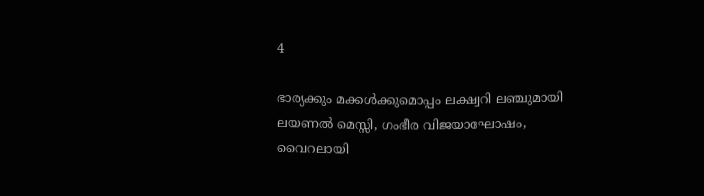4

ഭാര്യക്കും മക്കള്‍ക്കുമൊപ്പം ലക്ഷ്വറി ലഞ്ചുമായി ലയണല്‍ മെസ്സി, ഗംഭീര വിജയാഘോഷം, വൈറലായി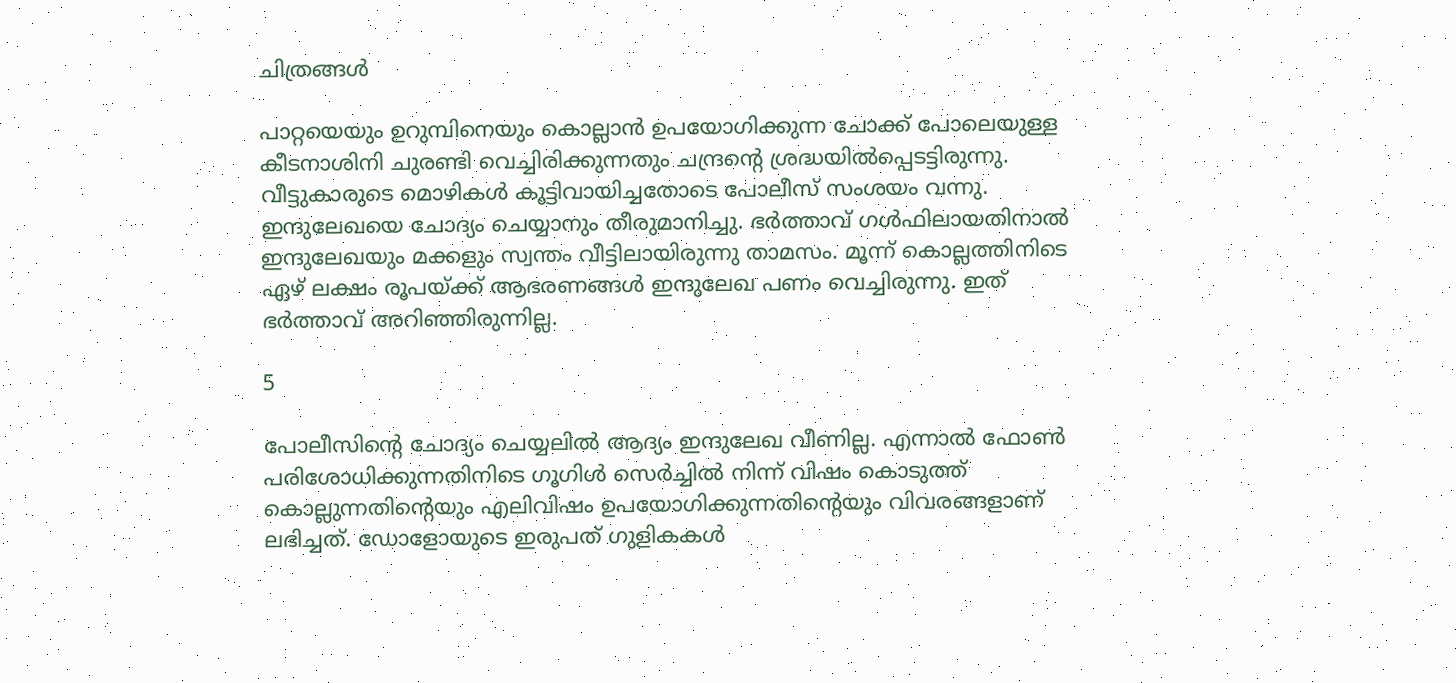ചിത്രങ്ങള്‍

പാറ്റയെയും ഉറുമ്പിനെയും കൊല്ലാന്‍ ഉപയോഗിക്കുന്ന ചോക്ക് പോലെയുള്ള കീടനാശിനി ചുരണ്ടി വെച്ചിരിക്കുന്നതും ചന്ദ്രന്റെ ശ്രദ്ധയില്‍പ്പെടട്ടിരുന്നു. വീട്ടുകാരുടെ മൊഴികള്‍ കൂട്ടിവായിച്ചതോടെ പോലീസ് സംശയം വന്നു. ഇന്ദുലേഖയെ ചോദ്യം ചെയ്യാനും തീരുമാനിച്ചു. ഭര്‍ത്താവ് ഗള്‍ഫിലായതിനാല്‍ ഇന്ദുലേഖയും മക്കളും സ്വന്തം വീട്ടിലായിരുന്നു താമസം. മൂന്ന് കൊല്ലത്തിനിടെ ഏഴ് ലക്ഷം രൂപയ്ക്ക് ആഭരണങ്ങള്‍ ഇന്ദുലേഖ പണം വെച്ചിരുന്നു. ഇത് ഭര്‍ത്താവ് അറിഞ്ഞിരുന്നില്ല.

5

പോലീസിന്റെ ചോദ്യം ചെയ്യലില്‍ ആദ്യം ഇന്ദുലേഖ വീണില്ല. എന്നാല്‍ ഫോണ്‍ പരിശോധിക്കുന്നതിനിടെ ഗൂഗിള്‍ സെര്‍ച്ചില്‍ നിന്ന് വിഷം കൊടുത്ത് കൊല്ലുന്നതിന്റെയും എലിവിഷം ഉപയോഗിക്കുന്നതിന്റെയും വിവരങ്ങളാണ് ലഭിച്ചത്. ഡോളോയുടെ ഇരുപത് ഗുളികകള്‍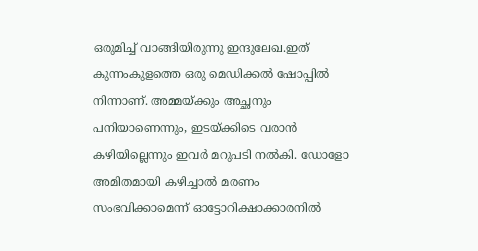ഒരുമിച്ച് വാങ്ങിയിരുന്നു ഇന്ദുലേഖ.ഇത് കുന്നംകുളത്തെ ഒരു മെഡിക്കല്‍ ഷോപ്പില്‍ നിന്നാണ്. അമ്മയ്ക്കും അച്ഛനും പനിയാണെന്നും, ഇടയ്ക്കിടെ വരാന്‍ കഴിയില്ലെന്നും ഇവര്‍ മറുപടി നല്‍കി. ഡോളോ അമിതമായി കഴിച്ചാല്‍ മരണം സംഭവിക്കാമെന്ന് ഓട്ടോറിക്ഷാക്കാരനില്‍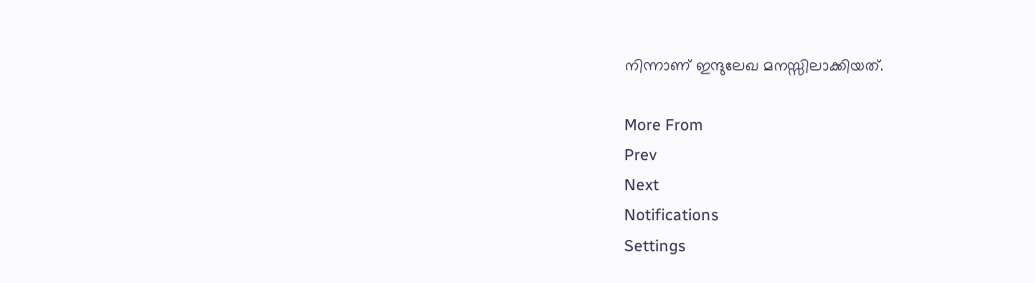നിന്നാണ് ഇന്ദുലേഖ മനസ്സിലാക്കിയത്.

More From
Prev
Next
Notifications
Settings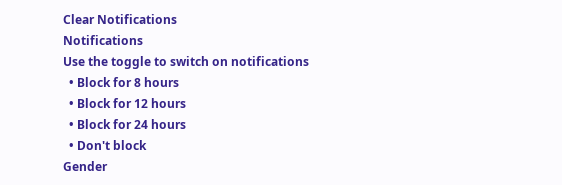Clear Notifications
Notifications
Use the toggle to switch on notifications
  • Block for 8 hours
  • Block for 12 hours
  • Block for 24 hours
  • Don't block
Gender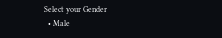Select your Gender
  • Male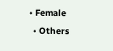• Female
  • Others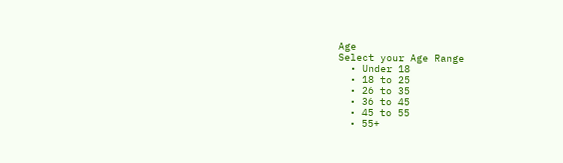Age
Select your Age Range
  • Under 18
  • 18 to 25
  • 26 to 35
  • 36 to 45
  • 45 to 55
  • 55+